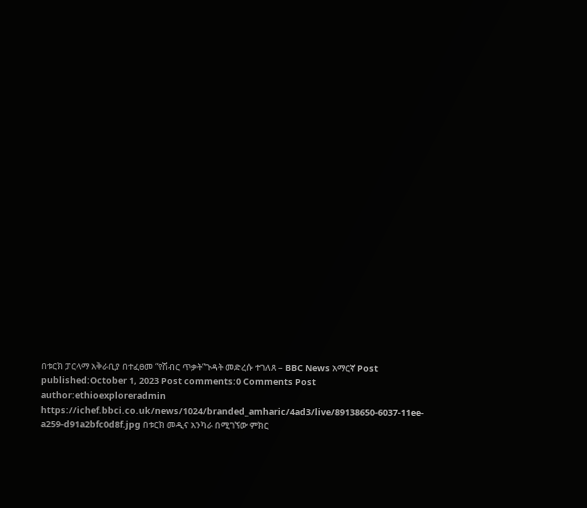በቱርክ ፓርላማ አቅራቢያ በተፈፀመ “የሽብር ጥቃት”ጉዳት መድረሱ ተገለጸ – BBC News አማርኛ Post published:October 1, 2023 Post comments:0 Comments Post author:ethioexploreradmin https://ichef.bbci.co.uk/news/1024/branded_amharic/4ad3/live/89138650-6037-11ee-a259-d91a2bfc0d8f.jpg በቱርክ መዲና አንካራ በሚገኘው ምክር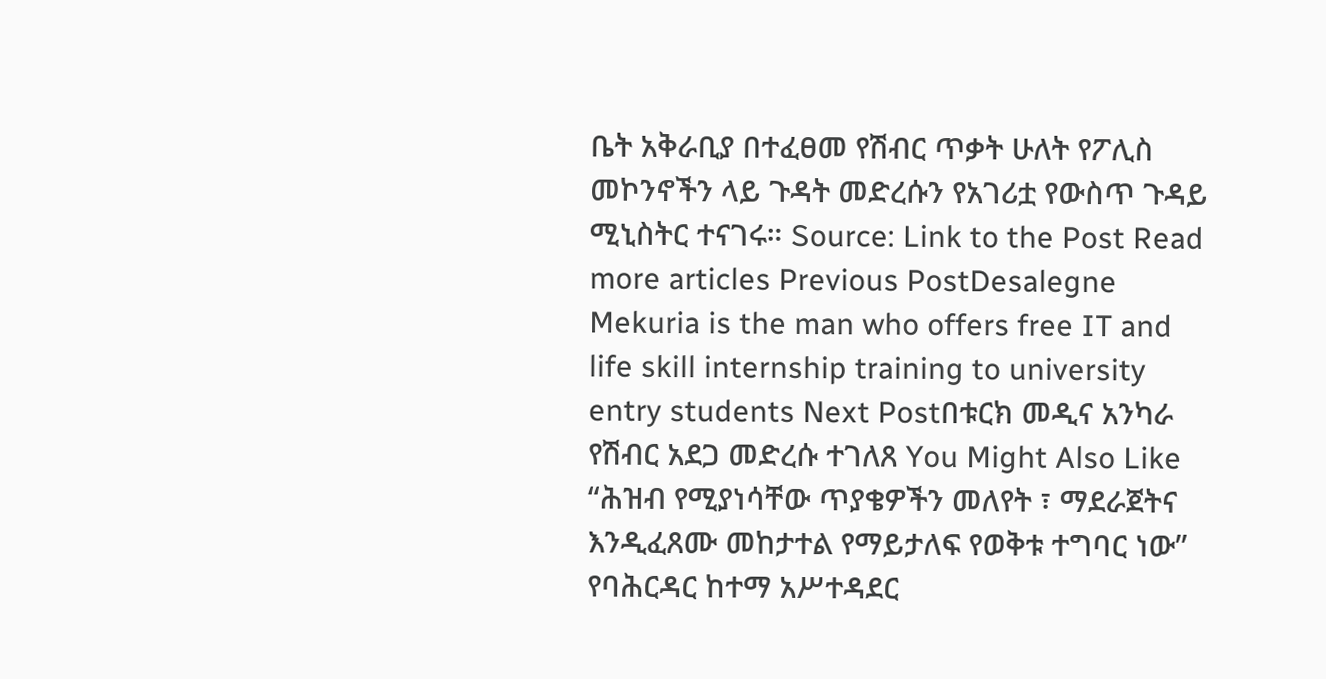ቤት አቅራቢያ በተፈፀመ የሽብር ጥቃት ሁለት የፖሊስ መኮንኖችን ላይ ጉዳት መድረሱን የአገሪቷ የውስጥ ጉዳይ ሚኒስትር ተናገሩ። Source: Link to the Post Read more articles Previous PostDesalegne Mekuria is the man who offers free IT and life skill internship training to university entry students Next Postበቱርክ መዲና አንካራ የሽብር አደጋ መድረሱ ተገለጸ You Might Also Like “ሕዝብ የሚያነሳቸው ጥያቄዎችን መለየት ፣ ማደራጀትና እንዲፈጸሙ መከታተል የማይታለፍ የወቅቱ ተግባር ነው” የባሕርዳር ከተማ አሥተዳደር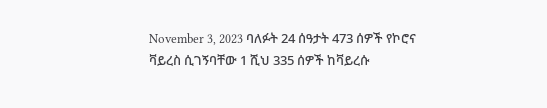November 3, 2023 ባለፉት 24 ሰዓታት 473 ሰዎች የኮሮና ቫይረስ ሲገኝባቸው 1 ሺህ 335 ሰዎች ከቫይረሱ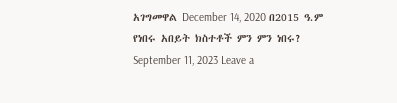አገግመዋል December 14, 2020 በ2015 ዓ.ም የነበሩ አበይት ክስተቶች ምን ምን ነበሩ? September 11, 2023 Leave a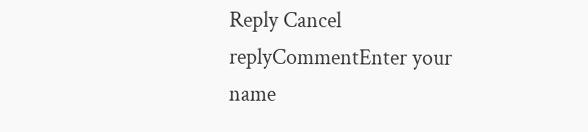Reply Cancel replyCommentEnter your name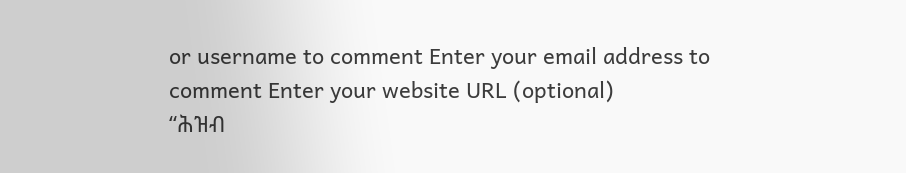or username to comment Enter your email address to comment Enter your website URL (optional)
“ሕዝብ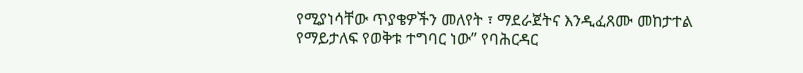የሚያነሳቸው ጥያቄዎችን መለየት ፣ ማደራጀትና እንዲፈጸሙ መከታተል የማይታለፍ የወቅቱ ተግባር ነው” የባሕርዳር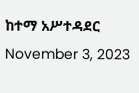ከተማ አሥተዳደር November 3, 2023